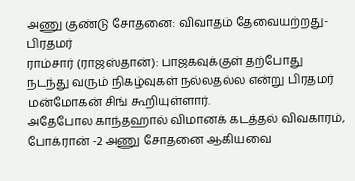அணு குண்டு சோதனை: விவாதம் தேவையற்றது-பிரதமர்
ராம்சார் (ராஜஸ்தான்): பாஜகவுக்குள் தற்போது நடந்து வரும் நிகழ்வுகள் நல்லதல்ல என்று பிரதமர் மன்மோகன் சிங் கூறியுள்ளார்.
அதேபோல காந்தஹால் விமானக் கடத்தல் விவகாரம், போக்ரான் -2 அணு சோதனை ஆகியவை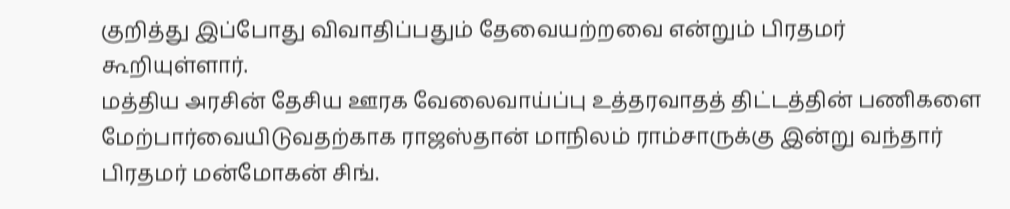குறித்து இப்போது விவாதிப்பதும் தேவையற்றவை என்றும் பிரதமர் கூறியுள்ளார்.
மத்திய அரசின் தேசிய ஊரக வேலைவாய்ப்பு உத்தரவாதத் திட்டத்தின் பணிகளை மேற்பார்வையிடுவதற்காக ராஜஸ்தான் மாநிலம் ராம்சாருக்கு இன்று வந்தார் பிரதமர் மன்மோகன் சிங்.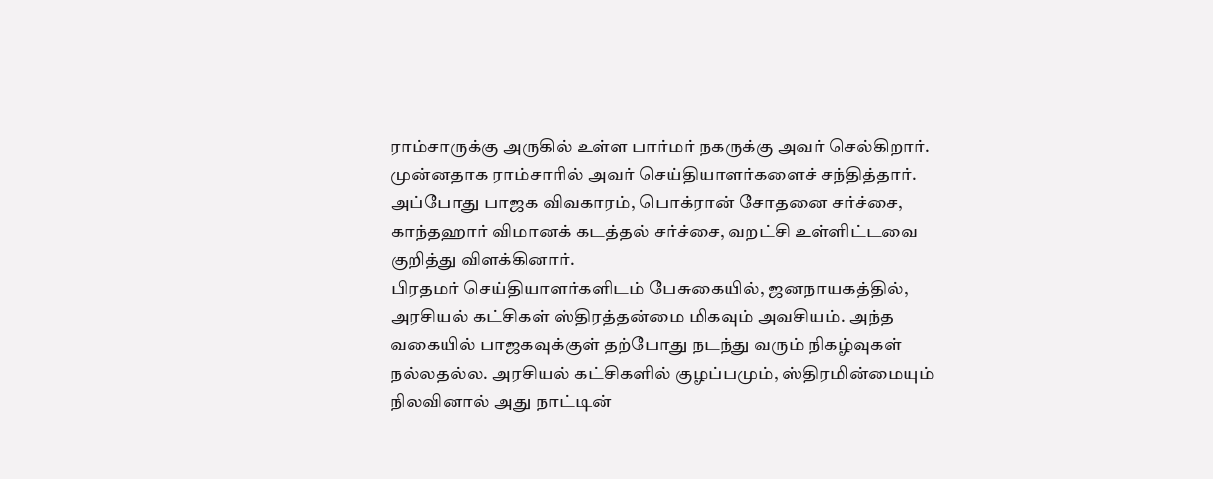ராம்சாருக்கு அருகில் உள்ள பார்மர் நகருக்கு அவர் செல்கிறார்.
முன்னதாக ராம்சாரில் அவர் செய்தியாளர்களைச் சந்தித்தார். அப்போது பாஜக விவகாரம், பொக்ரான் சோதனை சர்ச்சை, காந்தஹார் விமானக் கடத்தல் சர்ச்சை, வறட்சி உள்ளிட்டவை குறித்து விளக்கினார்.
பிரதமர் செய்தியாளர்களிடம் பேசுகையில், ஜனநாயகத்தில், அரசியல் கட்சிகள் ஸ்திரத்தன்மை மிகவும் அவசியம். அந்த வகையில் பாஜகவுக்குள் தற்போது நடந்து வரும் நிகழ்வுகள் நல்லதல்ல. அரசியல் கட்சிகளில் குழப்பமும், ஸ்திரமின்மையும் நிலவினால் அது நாட்டின்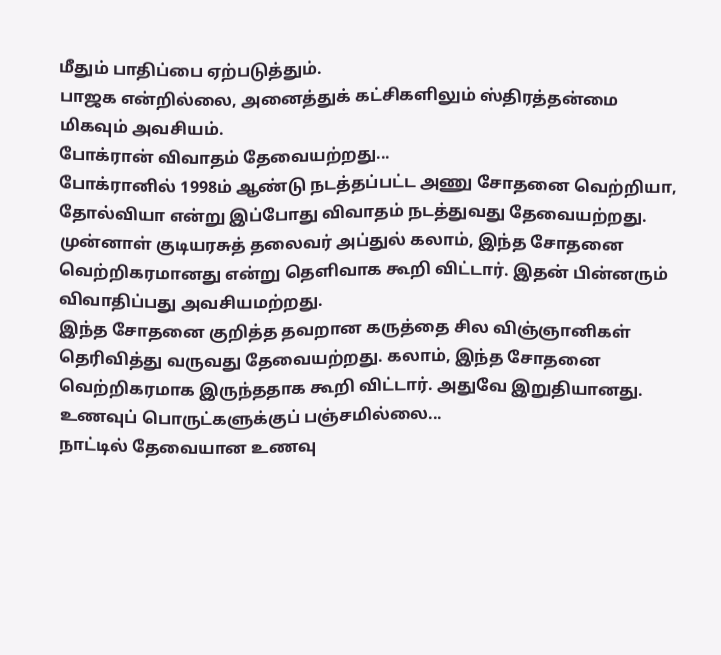மீதும் பாதிப்பை ஏற்படுத்தும்.
பாஜக என்றில்லை, அனைத்துக் கட்சிகளிலும் ஸ்திரத்தன்மை மிகவும் அவசியம்.
போக்ரான் விவாதம் தேவையற்றது...
போக்ரானில் 1998ம் ஆண்டு நடத்தப்பட்ட அணு சோதனை வெற்றியா, தோல்வியா என்று இப்போது விவாதம் நடத்துவது தேவையற்றது. முன்னாள் குடியரசுத் தலைவர் அப்துல் கலாம், இந்த சோதனை வெற்றிகரமானது என்று தெளிவாக கூறி விட்டார். இதன் பின்னரும் விவாதிப்பது அவசியமற்றது.
இந்த சோதனை குறித்த தவறான கருத்தை சில விஞ்ஞானிகள் தெரிவித்து வருவது தேவையற்றது. கலாம், இந்த சோதனை வெற்றிகரமாக இருந்ததாக கூறி விட்டார். அதுவே இறுதியானது.
உணவுப் பொருட்களுக்குப் பஞ்சமில்லை...
நாட்டில் தேவையான உணவு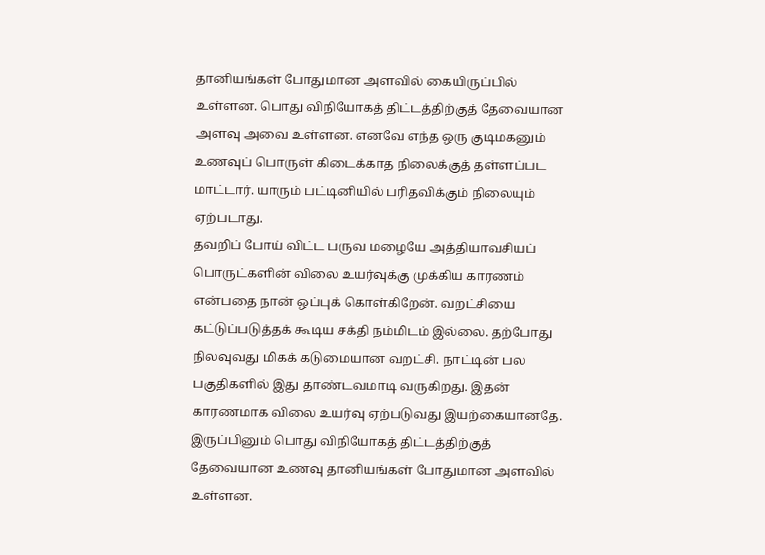தானியங்கள் போதுமான அளவில் கையிருப்பில் உள்ளன. பொது விநியோகத் திட்டத்திற்குத் தேவையான அளவு அவை உள்ளன. எனவே எந்த ஒரு குடிமகனும் உணவுப் பொருள் கிடைக்காத நிலைக்குத் தள்ளப்பட மாட்டார். யாரும் பட்டினியில் பரிதவிக்கும் நிலையும் ஏற்படாது.
தவறிப் போய் விட்ட பருவ மழையே அத்தியாவசியப் பொருட்களின் விலை உயர்வுக்கு முக்கிய காரணம் என்பதை நான் ஒப்புக் கொள்கிறேன். வறட்சியை கட்டுப்படுத்தக் கூடிய சக்தி நம்மிடம் இல்லை. தற்போது நிலவுவது மிகக் கடுமையான வறட்சி. நாட்டின் பல பகுதிகளில் இது தாண்டவமாடி வருகிறது. இதன் காரணமாக விலை உயர்வு ஏற்படுவது இயற்கையானதே.
இருப்பினும் பொது விநியோகத் திட்டத்திற்குத் தேவையான உணவு தானியங்கள் போதுமான அளவில் உள்ளன.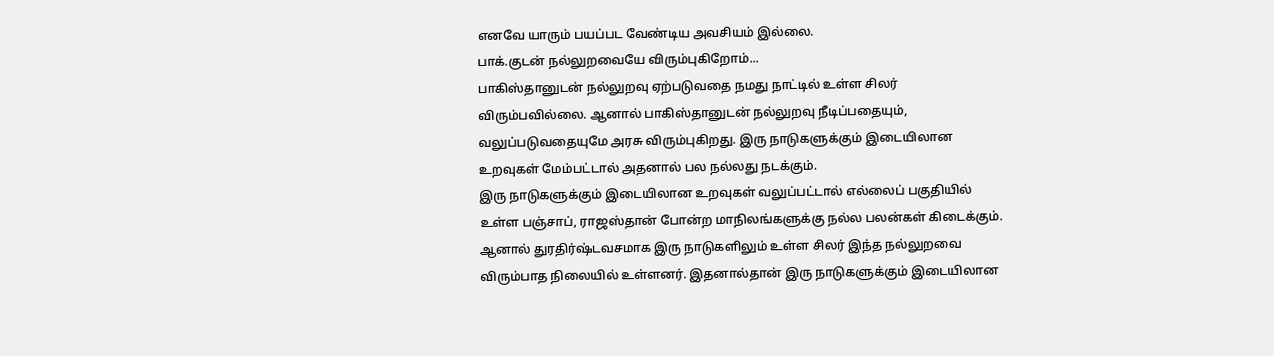எனவே யாரும் பயப்பட வேண்டிய அவசியம் இல்லை.
பாக்.குடன் நல்லுறவையே விரும்புகிறோம்...
பாகிஸ்தானுடன் நல்லுறவு ஏற்படுவதை நமது நாட்டில் உள்ள சிலர் விரும்பவில்லை. ஆனால் பாகிஸ்தானுடன் நல்லுறவு நீடிப்பதையும், வலுப்படுவதையுமே அரசு விரும்புகிறது. இரு நாடுகளுக்கும் இடையிலான உறவுகள் மேம்பட்டால் அதனால் பல நல்லது நடக்கும்.
இரு நாடுகளுக்கும் இடையிலான உறவுகள் வலுப்பட்டால் எல்லைப் பகுதியில் உள்ள பஞ்சாப், ராஜஸ்தான் போன்ற மாநிலங்களுக்கு நல்ல பலன்கள் கிடைக்கும்.
ஆனால் துரதிர்ஷ்டவசமாக இரு நாடுகளிலும் உள்ள சிலர் இந்த நல்லுறவை விரும்பாத நிலையில் உள்ளனர். இதனால்தான் இரு நாடுகளுக்கும் இடையிலான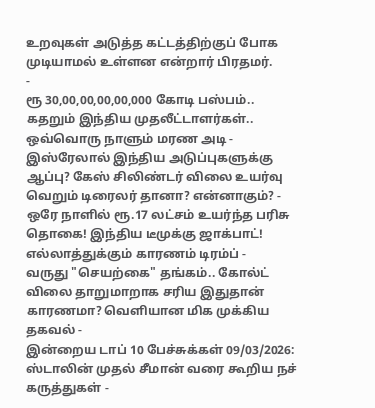உறவுகள் அடுத்த கட்டத்திற்குப் போக முடியாமல் உள்ளன என்றார் பிரதமர்.
-
ரூ 30,00,00,00,00,000 கோடி பஸ்பம்.. கதறும் இந்திய முதலீட்டாளர்கள்.. ஒவ்வொரு நாளும் மரண அடி -
இஸ்ரேலால் இந்திய அடுப்புகளுக்கு ஆப்பு? கேஸ் சிலிண்டர் விலை உயர்வு வெறும் டிரைலர் தானா? என்னாகும்? -
ஒரே நாளில் ரூ.17 லட்சம் உயர்ந்த பரிசு தொகை! இந்திய டீமுக்கு ஜாக்பாட்! எல்லாத்துக்கும் காரணம் டிரம்ப் -
வருது "செயற்கை" தங்கம்.. கோல்ட் விலை தாறுமாறாக சரிய இதுதான் காரணமா? வெளியான மிக முக்கிய தகவல் -
இன்றைய டாப் 10 பேச்சுக்கள் 09/03/2026: ஸ்டாலின் முதல் சீமான் வரை கூறிய நச் கருத்துகள் -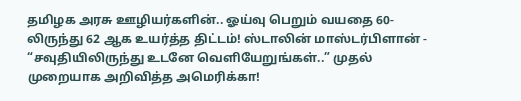தமிழக அரசு ஊழியர்களின்.. ஓய்வு பெறும் வயதை 60-லிருந்து 62 ஆக உயர்த்த திட்டம்! ஸ்டாலின் மாஸ்டர்பிளான் -
“சவுதியிலிருந்து உடனே வெளியேறுங்கள்..” முதல் முறையாக அறிவித்த அமெரிக்கா!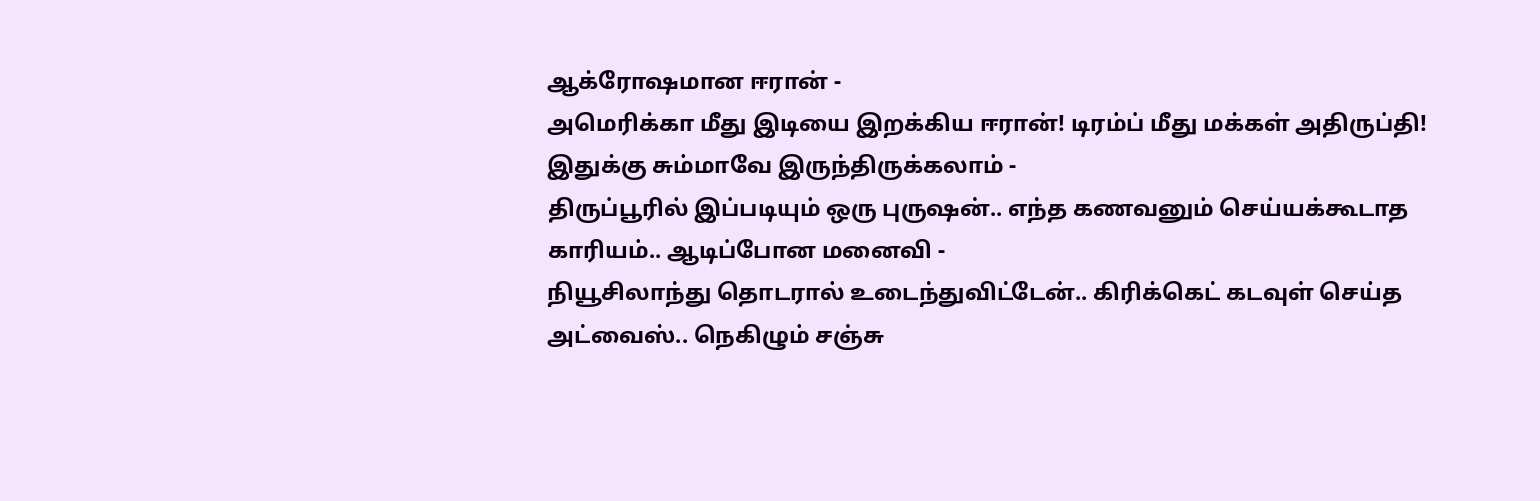ஆக்ரோஷமான ஈரான் -
அமெரிக்கா மீது இடியை இறக்கிய ஈரான்! டிரம்ப் மீது மக்கள் அதிருப்தி! இதுக்கு சும்மாவே இருந்திருக்கலாம் -
திருப்பூரில் இப்படியும் ஒரு புருஷன்.. எந்த கணவனும் செய்யக்கூடாத காரியம்.. ஆடிப்போன மனைவி -
நியூசிலாந்து தொடரால் உடைந்துவிட்டேன்.. கிரிக்கெட் கடவுள் செய்த அட்வைஸ்.. நெகிழும் சஞ்சு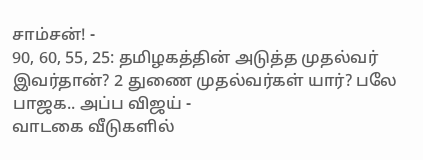சாம்சன்! -
90, 60, 55, 25: தமிழகத்தின் அடுத்த முதல்வர் இவர்தான்? 2 துணை முதல்வர்கள் யார்? பலே பாஜக.. அப்ப விஜய் -
வாடகை வீடுகளில்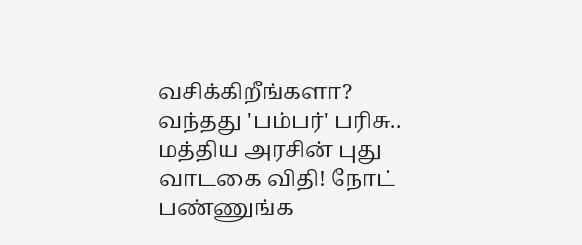வசிக்கிறீங்களா? வந்தது 'பம்பர்' பரிசு.. மத்திய அரசின் புது வாடகை விதி! நோட் பண்ணுங்க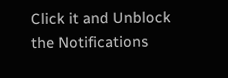Click it and Unblock the Notifications